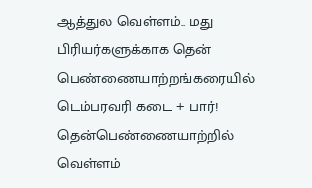ஆத்துல வெள்ளம்.. மது பிரியர்களுக்காக தென் பெண்ணையாற்றங்கரையில் டெம்பரவரி கடை + பார்!
தென்பெண்ணையாற்றில் வெள்ளம்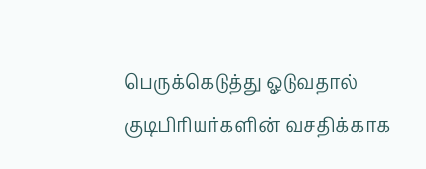பெருக்கெடுத்து ஓடுவதால் குடிபிரியர்களின் வசதிக்காக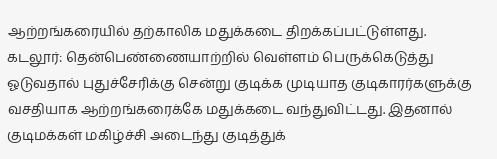ஆற்றங்கரையில் தற்காலிக மதுக்கடை திறக்கப்பட்டுள்ளது.
கடலூர்: தென்பெண்ணையாற்றில் வெள்ளம் பெருக்கெடுத்து ஓடுவதால் புதுச்சேரிக்கு சென்று குடிக்க முடியாத குடிகாரர்களுக்கு வசதியாக ஆற்றங்கரைக்கே மதுக்கடை வந்துவிட்டது. இதனால் குடிமக்கள் மகிழ்ச்சி அடைந்து குடித்துக்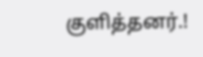குளித்தனர்.!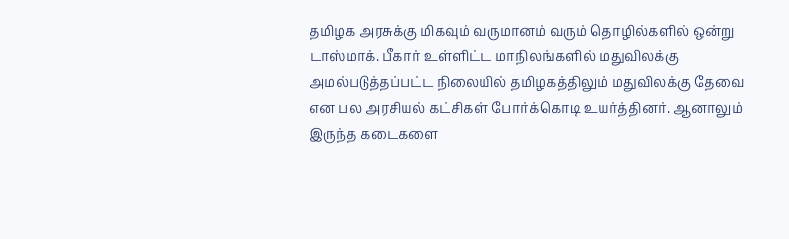தமிழக அரசுக்கு மிகவும் வருமானம் வரும் தொழில்களில் ஒன்று டாஸ்மாக். பீகார் உள்ளிட்ட மாநிலங்களில் மதுவிலக்கு அமல்படுத்தப்பட்ட நிலையில் தமிழகத்திலும் மதுவிலக்கு தேவை என பல அரசியல் கட்சிகள் போர்க்கொடி உயர்த்தினர். ஆனாலும் இருந்த கடைகளை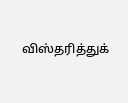விஸ்தரித்துக்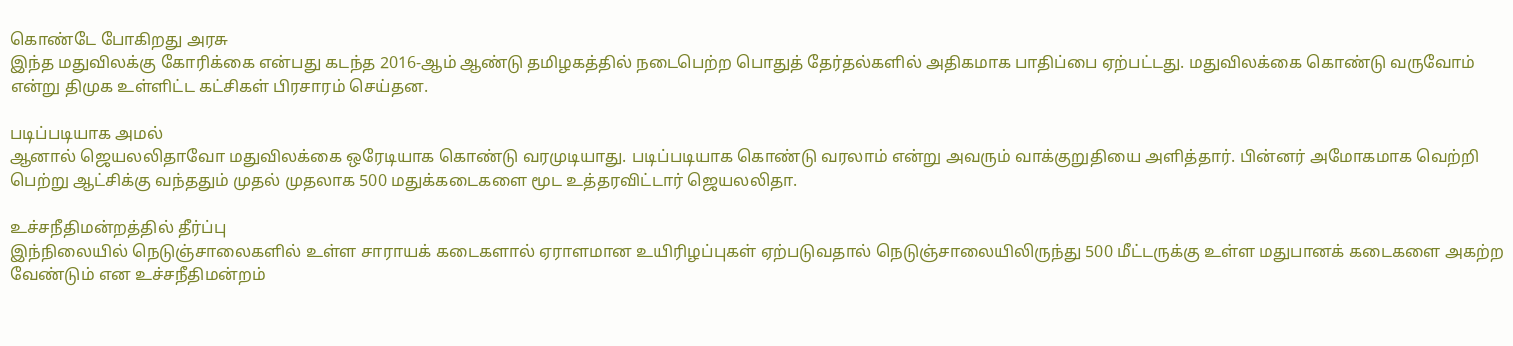கொண்டே போகிறது அரசு
இந்த மதுவிலக்கு கோரிக்கை என்பது கடந்த 2016-ஆம் ஆண்டு தமிழகத்தில் நடைபெற்ற பொதுத் தேர்தல்களில் அதிகமாக பாதிப்பை ஏற்பட்டது. மதுவிலக்கை கொண்டு வருவோம் என்று திமுக உள்ளிட்ட கட்சிகள் பிரசாரம் செய்தன.

படிப்படியாக அமல்
ஆனால் ஜெயலலிதாவோ மதுவிலக்கை ஒரேடியாக கொண்டு வரமுடியாது. படிப்படியாக கொண்டு வரலாம் என்று அவரும் வாக்குறுதியை அளித்தார். பின்னர் அமோகமாக வெற்றி பெற்று ஆட்சிக்கு வந்ததும் முதல் முதலாக 500 மதுக்கடைகளை மூட உத்தரவிட்டார் ஜெயலலிதா.

உச்சநீதிமன்றத்தில் தீர்ப்பு
இந்நிலையில் நெடுஞ்சாலைகளில் உள்ள சாராயக் கடைகளால் ஏராளமான உயிரிழப்புகள் ஏற்படுவதால் நெடுஞ்சாலையிலிருந்து 500 மீட்டருக்கு உள்ள மதுபானக் கடைகளை அகற்ற வேண்டும் என உச்சநீதிமன்றம்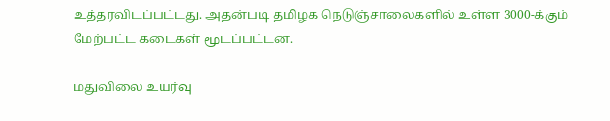உத்தரவிடப்பட்டது. அதன்படி தமிழக நெடுஞ்சாலைகளில் உள்ள 3000-க்கும் மேற்பட்ட கடைகள் மூடப்பட்டன.

மதுவிலை உயர்வு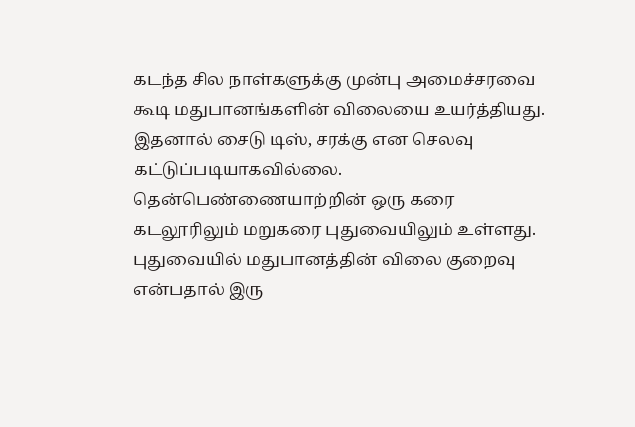கடந்த சில நாள்களுக்கு முன்பு அமைச்சரவை கூடி மதுபானங்களின் விலையை உயர்த்தியது. இதனால் சைடு டிஸ், சரக்கு என செலவு கட்டுப்படியாகவில்லை. தென்பெண்ணையாற்றின் ஒரு கரை கடலூரிலும் மறுகரை புதுவையிலும் உள்ளது. புதுவையில் மதுபானத்தின் விலை குறைவு என்பதால் இரு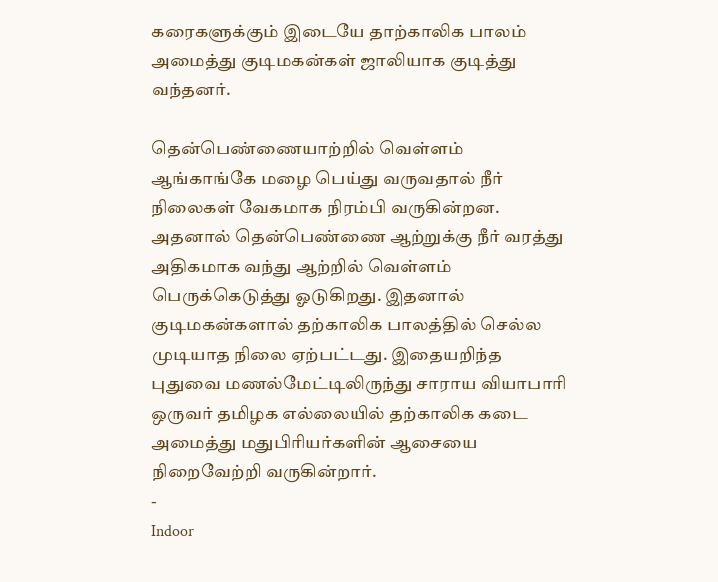கரைகளுக்கும் இடையே தாற்காலிக பாலம் அமைத்து குடிமகன்கள் ஜாலியாக குடித்து வந்தனர்.

தென்பெண்ணையாற்றில் வெள்ளம்
ஆங்காங்கே மழை பெய்து வருவதால் நீர் நிலைகள் வேகமாக நிரம்பி வருகின்றன. அதனால் தென்பெண்ணை ஆற்றுக்கு நீர் வரத்து அதிகமாக வந்து ஆற்றில் வெள்ளம் பெருக்கெடுத்து ஓடுகிறது. இதனால் குடிமகன்களால் தற்காலிக பாலத்தில் செல்ல முடியாத நிலை ஏற்பட்டது. இதையறிந்த புதுவை மணல்மேட்டிலிருந்து சாராய வியாபாரி ஒருவர் தமிழக எல்லையில் தற்காலிக கடை அமைத்து மதுபிரியர்களின் ஆசையை நிறைவேற்றி வருகின்றார்.
-
Indoor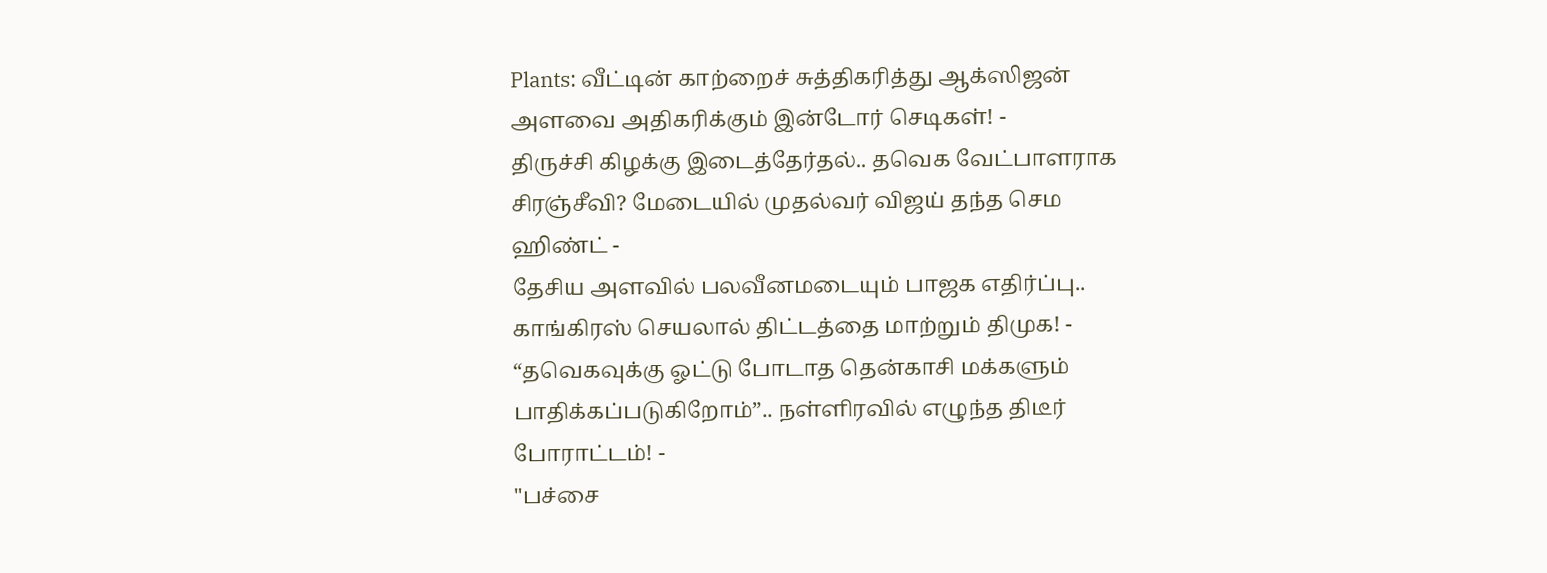Plants: வீட்டின் காற்றைச் சுத்திகரித்து ஆக்ஸிஜன் அளவை அதிகரிக்கும் இன்டோர் செடிகள்! -
திருச்சி கிழக்கு இடைத்தேர்தல்.. தவெக வேட்பாளராக சிரஞ்சீவி? மேடையில் முதல்வர் விஜய் தந்த செம ஹிண்ட் -
தேசிய அளவில் பலவீனமடையும் பாஜக எதிர்ப்பு.. காங்கிரஸ் செயலால் திட்டத்தை மாற்றும் திமுக! -
“தவெகவுக்கு ஓட்டு போடாத தென்காசி மக்களும் பாதிக்கப்படுகிறோம்”.. நள்ளிரவில் எழுந்த திடீர் போராட்டம்! -
"பச்சை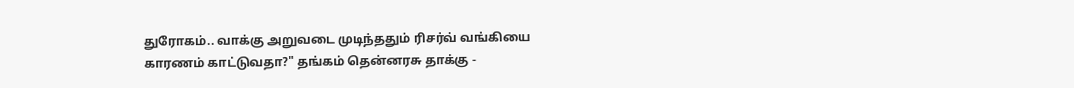துரோகம்.. வாக்கு அறுவடை முடிந்ததும் ரிசர்வ் வங்கியை காரணம் காட்டுவதா?" தங்கம் தென்னரசு தாக்கு -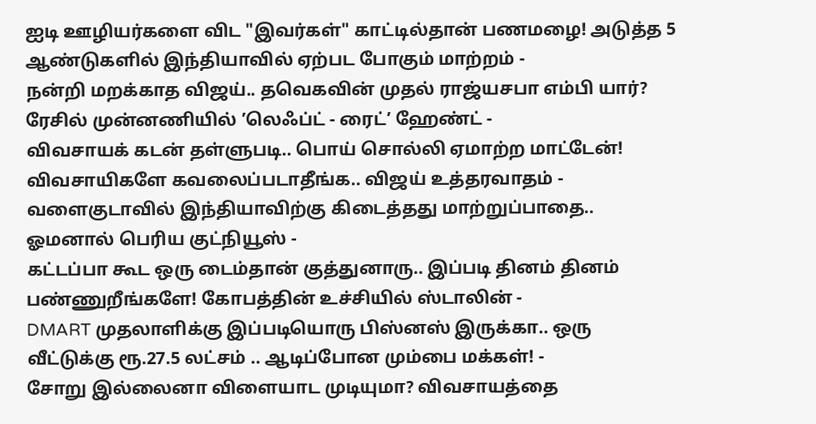ஐடி ஊழியர்களை விட "இவர்கள்" காட்டில்தான் பணமழை! அடுத்த 5 ஆண்டுகளில் இந்தியாவில் ஏற்பட போகும் மாற்றம் -
நன்றி மறக்காத விஜய்.. தவெகவின் முதல் ராஜ்யசபா எம்பி யார்? ரேசில் முன்னணியில் ’லெஃப்ட் - ரைட்’ ஹேண்ட் -
விவசாயக் கடன் தள்ளுபடி.. பொய் சொல்லி ஏமாற்ற மாட்டேன்! விவசாயிகளே கவலைப்படாதீங்க.. விஜய் உத்தரவாதம் -
வளைகுடாவில் இந்தியாவிற்கு கிடைத்தது மாற்றுப்பாதை.. ஓமனால் பெரிய குட்நியூஸ் -
கட்டப்பா கூட ஒரு டைம்தான் குத்துனாரு.. இப்படி தினம் தினம் பண்ணுறீங்களே! கோபத்தின் உச்சியில் ஸ்டாலின் -
DMART முதலாளிக்கு இப்படியொரு பிஸ்னஸ் இருக்கா.. ஒரு வீட்டுக்கு ரூ.27.5 லட்சம் .. ஆடிப்போன மும்பை மக்கள்! -
சோறு இல்லைனா விளையாட முடியுமா? விவசாயத்தை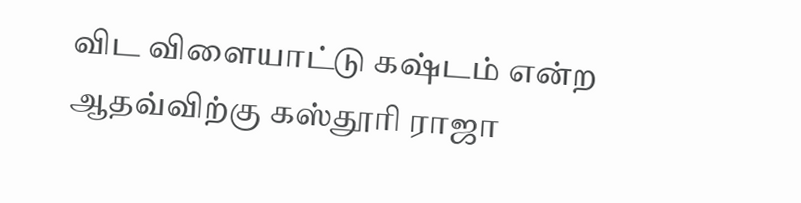விட விளையாட்டு கஷ்டம் என்ற ஆதவ்விற்கு கஸ்தூரி ராஜா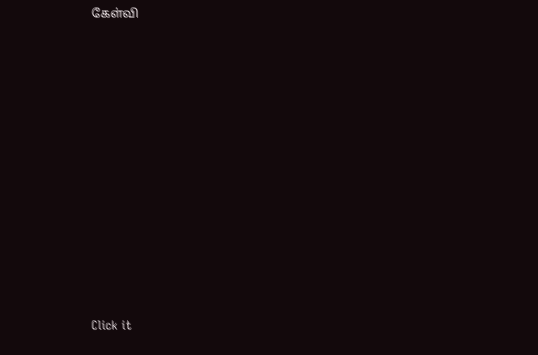கேள்வி












Click it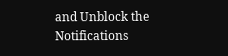and Unblock the Notifications